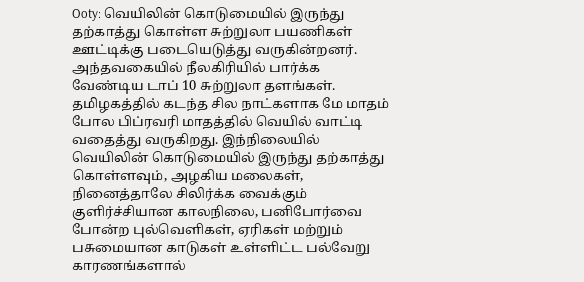Ooty: வெயிலின் கொடுமையில் இருந்து தற்காத்து கொள்ள சுற்றுலா பயணிகள் ஊட்டிக்கு படையெடுத்து வருகின்றனர். அந்தவகையில் நீலகிரியில் பார்க்க வேண்டிய டாப் 10 சுற்றுலா தளங்கள்.
தமிழகத்தில் கடந்த சில நாட்களாக மே மாதம் போல பிப்ரவரி மாதத்தில் வெயில் வாட்டி வதைத்து வருகிறது. இந்நிலையில் வெயிலின் கொடுமையில் இருந்து தற்காத்து கொள்ளவும், அழகிய மலைகள், நினைத்தாலே சிலிர்க்க வைக்கும் குளிர்ச்சியான காலநிலை, பனிபோர்வை போன்ற புல்வெளிகள், ஏரிகள் மற்றும் பசுமையான காடுகள் உள்ளிட்ட பல்வேறு காரணங்களால்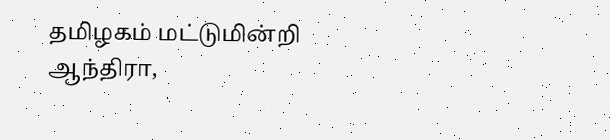தமிழகம் மட்டுமின்றி ஆந்திரா,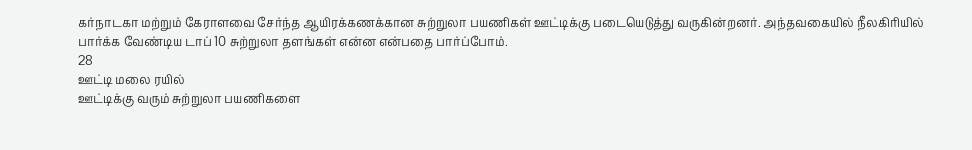கர்நாடகா மற்றும் கேராளவை சேர்ந்த ஆயிரக்கணக்கான சுற்றுலா பயணிகள் ஊட்டிக்கு படையெடுத்து வருகின்றனர். அந்தவகையில் நீலகிரியில் பார்க்க வேண்டிய டாப் 10 சுற்றுலா தளங்கள் என்ன என்பதை பார்ப்போம்.
28
ஊட்டி மலை ரயில்
ஊட்டிக்கு வரும் சுற்றுலா பயணிகளை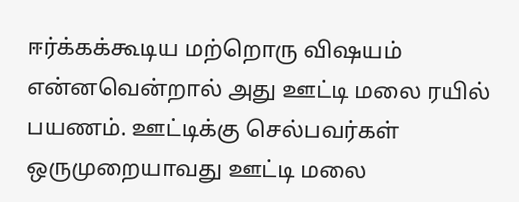ஈர்க்கக்கூடிய மற்றொரு விஷயம் என்னவென்றால் அது ஊட்டி மலை ரயில் பயணம். ஊட்டிக்கு செல்பவர்கள் ஒருமுறையாவது ஊட்டி மலை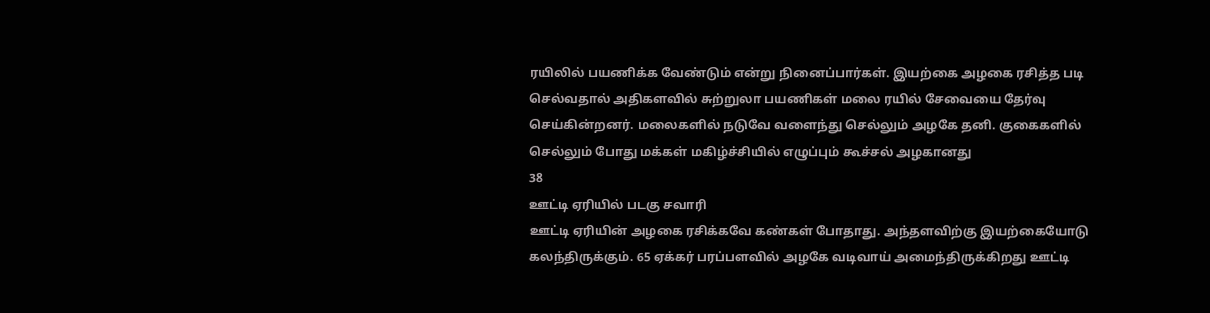ரயிலில் பயணிக்க வேண்டும் என்று நினைப்பார்கள். இயற்கை அழகை ரசித்த படி செல்வதால் அதிகளவில் சுற்றுலா பயணிகள் மலை ரயில் சேவையை தேர்வு செய்கின்றனர். மலைகளில் நடுவே வளைந்து செல்லும் அழகே தனி. குகைகளில் செல்லும் போது மக்கள் மகிழ்ச்சியில் எழுப்பும் கூச்சல் அழகானது
38
ஊட்டி ஏரியில் படகு சவாரி
ஊட்டி ஏரியின் அழகை ரசிக்கவே கண்கள் போதாது. அந்தளவிற்கு இயற்கையோடு கலந்திருக்கும். 65 ஏக்கர் பரப்பளவில் அழகே வடிவாய் அமைந்திருக்கிறது ஊட்டி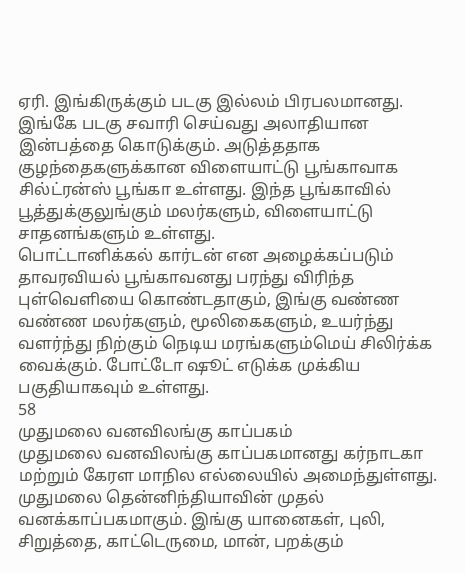ஏரி. இங்கிருக்கும் படகு இல்லம் பிரபலமானது. இங்கே படகு சவாரி செய்வது அலாதியான இன்பத்தை கொடுக்கும். அடுத்ததாக குழந்தைகளுக்கான விளையாட்டு பூங்காவாக சில்ட்ரன்ஸ் பூங்கா உள்ளது. இந்த பூங்காவில் பூத்துக்குலுங்கும் மலர்களும், விளையாட்டு சாதனங்களும் உள்ளது.
பொட்டானிக்கல் கார்டன் என அழைக்கப்படும் தாவரவியல் பூங்காவனது பரந்து விரிந்த புள்வெளியை கொண்டதாகும், இங்கு வண்ண வண்ண மலர்களும், மூலிகைகளும், உயர்ந்து வளர்ந்து நிற்கும் நெடிய மரங்களும்மெய் சிலிர்க்க வைக்கும். போட்டோ ஷூட் எடுக்க முக்கிய பகுதியாகவும் உள்ளது.
58
முதுமலை வனவிலங்கு காப்பகம்
முதுமலை வனவிலங்கு காப்பகமானது கர்நாடகா மற்றும் கேரள மாநில எல்லையில் அமைந்துள்ளது. முதுமலை தென்னிந்தியாவின் முதல் வனக்காப்பகமாகும். இங்கு யானைகள், புலி, சிறுத்தை, காட்டெருமை, மான், பறக்கும்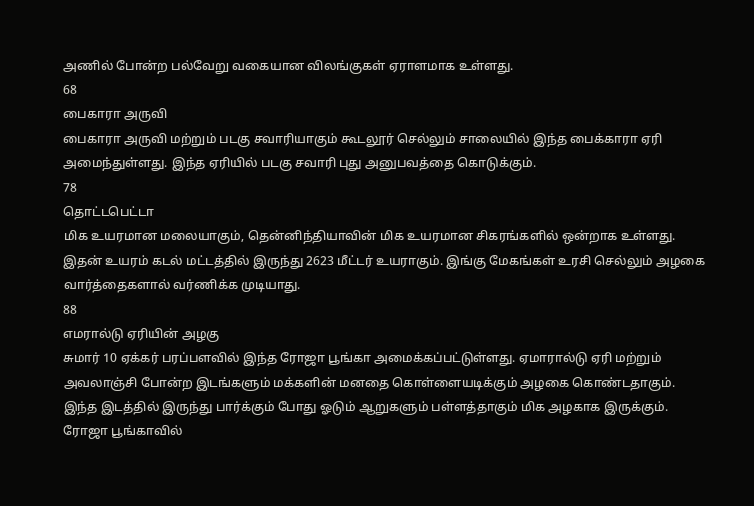அணில் போன்ற பல்வேறு வகையான விலங்குகள் ஏராளமாக உள்ளது.
68
பைகாரா அருவி
பைகாரா அருவி மற்றும் படகு சவாரியாகும் கூடலூர் செல்லும் சாலையில் இந்த பைக்காரா ஏரி அமைந்துள்ளது. இந்த ஏரியில் படகு சவாரி புது அனுபவத்தை கொடுக்கும்.
78
தொட்டபெட்டா
மிக உயரமான மலையாகும், தென்னிந்தியாவின் மிக உயரமான சிகரங்களில் ஒன்றாக உள்ளது. இதன் உயரம் கடல் மட்டத்தில் இருந்து 2623 மீட்டர் உயராகும். இங்கு மேகங்கள் உரசி செல்லும் அழகை வார்த்தைகளால் வர்ணிக்க முடியாது.
88
எமரால்டு ஏரியின் அழகு
சுமார் 10 ஏக்கர் பரப்பளவில் இந்த ரோஜா பூங்கா அமைக்கப்பட்டுள்ளது. ஏமாரால்டு ஏரி மற்றும் அவலாஞ்சி போன்ற இடங்களும் மக்களின் மனதை கொள்ளையடிக்கும் அழகை கொண்டதாகும். இந்த இடத்தில் இருந்து பார்க்கும் போது ஓடும் ஆறுகளும் பள்ளத்தாகும் மிக அழகாக இருக்கும். ரோஜா பூங்காவில்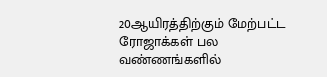20ஆயிரத்திற்கும் மேற்பட்ட ரோஜாக்கள் பல வண்ணங்களில்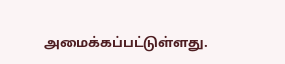அமைக்கப்பட்டுள்ளது.